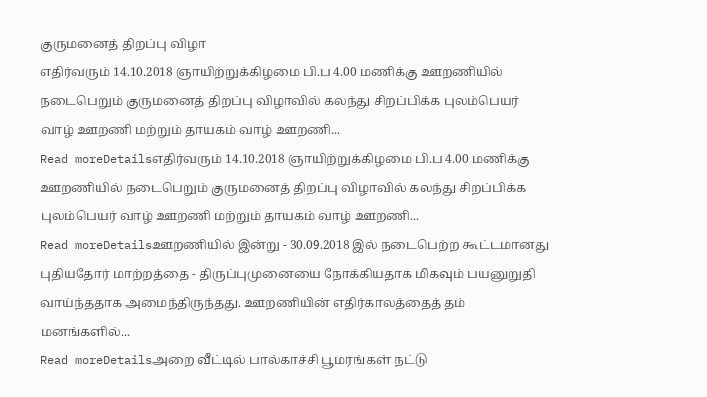குருமனைத் திறப்பு விழா
எதிர்வரும் 14.10.2018 ஞாயிற்றுக்கிழமை பி.ப 4.00 மணிக்கு ஊறணியில் நடைபெறும் குருமனைத் திறப்பு விழாவில் கலந்து சிறப்பிக்க புலம்பெயர் வாழ் ஊறணி மற்றும் தாயகம் வாழ் ஊறணி...
Read moreDetailsஎதிர்வரும் 14.10.2018 ஞாயிற்றுக்கிழமை பி.ப 4.00 மணிக்கு ஊறணியில் நடைபெறும் குருமனைத் திறப்பு விழாவில் கலந்து சிறப்பிக்க புலம்பெயர் வாழ் ஊறணி மற்றும் தாயகம் வாழ் ஊறணி...
Read moreDetailsஊறணியில் இன்று - 30.09.2018 இல் நடைபெற்ற கூட்டமானது புதியதோர் மாற்றத்தை - திருப்புமுனையை நோக்கியதாக மிகவும் பயனுறுதி வாய்ந்ததாக அமைந்திருந்தது. ஊறணியின் எதிர்காலத்தைத் தம் மனங்களில்...
Read moreDetailsஅறை வீட்டில் பால்காச்சி பூமரங்கள் நட்டு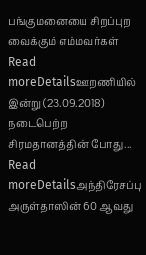பங்குமனையை சிறப்புற வைக்கும் எம்மவர்கள்
Read moreDetailsஊறணியில் இன்று (23.09.2018) நடைபெற்ற சிரமதானத்தின் போது...
Read moreDetailsஅந்திரேசப்பு அருள்தாஸின் 60 ஆவது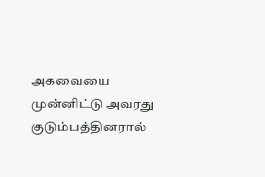அகவையை முன்னிட்டு அவரது குடும்பத்தினரால்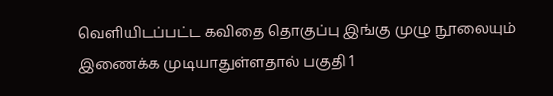வெளியிடப்பட்ட கவிதை தொகுப்பு இங்கு முழு நூலையும் இணைக்க முடியாதுள்ளதால் பகுதி 1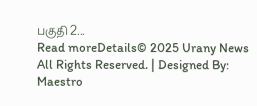பகுதி 2...
Read moreDetails© 2025 Urany News All Rights Reserved. | Designed By: Maestro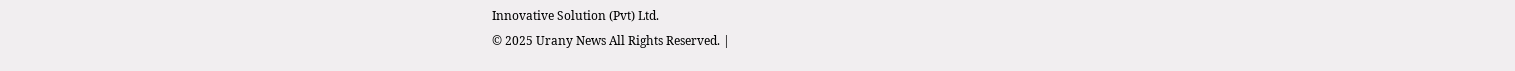Innovative Solution (Pvt) Ltd.
© 2025 Urany News All Rights Reserved. |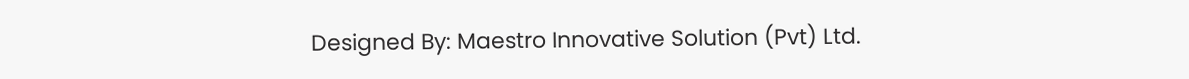Designed By: Maestro Innovative Solution (Pvt) Ltd.